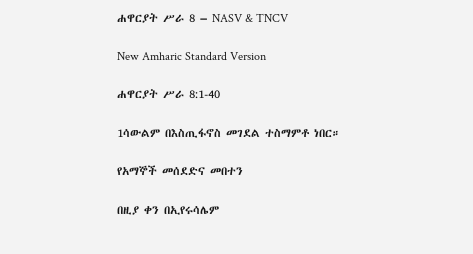ሐዋርያት ሥራ 8 – NASV & TNCV

New Amharic Standard Version

ሐዋርያት ሥራ 8:1-40

1ሳውልም በእስጢፋኖስ መገደል ተስማምቶ ነበር።

የአማኞች መሰደድና መበተን

በዚያ ቀን በኢየሩሳሌም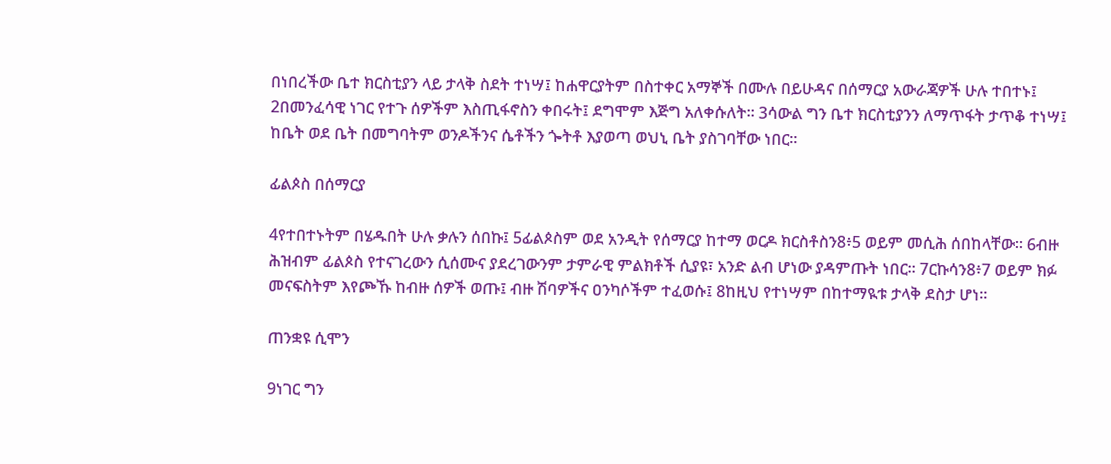በነበረችው ቤተ ክርስቲያን ላይ ታላቅ ስደት ተነሣ፤ ከሐዋርያትም በስተቀር አማኞች በሙሉ በይሁዳና በሰማርያ አውራጃዎች ሁሉ ተበተኑ፤ 2በመንፈሳዊ ነገር የተጉ ሰዎችም እስጢፋኖስን ቀበሩት፤ ደግሞም እጅግ አለቀሱለት። 3ሳውል ግን ቤተ ክርስቲያንን ለማጥፋት ታጥቆ ተነሣ፤ ከቤት ወደ ቤት በመግባትም ወንዶችንና ሴቶችን ጐትቶ እያወጣ ወህኒ ቤት ያስገባቸው ነበር።

ፊልጶስ በሰማርያ

4የተበተኑትም በሄዱበት ሁሉ ቃሉን ሰበኩ፤ 5ፊልጶስም ወደ አንዲት የሰማርያ ከተማ ወርዶ ክርስቶስን8፥5 ወይም መሲሕ ሰበከላቸው። 6ብዙ ሕዝብም ፊልጶስ የተናገረውን ሲሰሙና ያደረገውንም ታምራዊ ምልክቶች ሲያዩ፣ አንድ ልብ ሆነው ያዳምጡት ነበር። 7ርኩሳን8፥7 ወይም ክፉ መናፍስትም እየጮኹ ከብዙ ሰዎች ወጡ፤ ብዙ ሽባዎችና ዐንካሶችም ተፈወሱ፤ 8ከዚህ የተነሣም በከተማዪቱ ታላቅ ደስታ ሆነ።

ጠንቋዩ ሲሞን

9ነገር ግን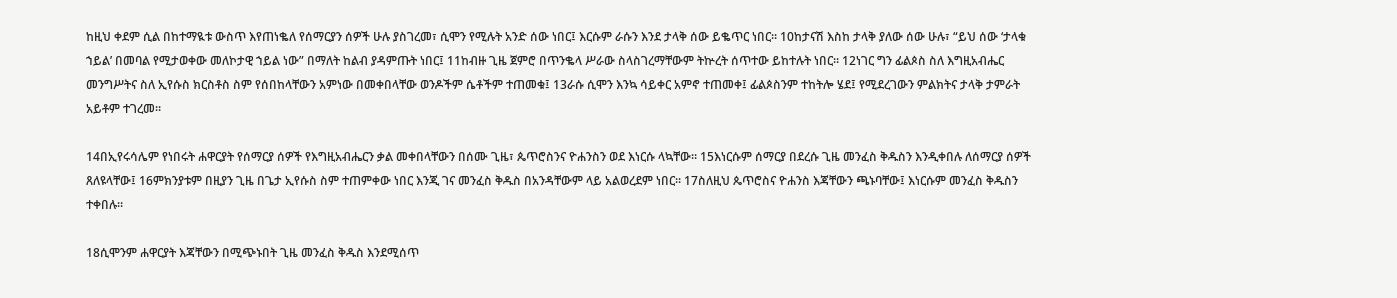ከዚህ ቀደም ሲል በከተማዪቱ ውስጥ እየጠነቈለ የሰማርያን ሰዎች ሁሉ ያስገረመ፣ ሲሞን የሚሉት አንድ ሰው ነበር፤ እርሱም ራሱን እንደ ታላቅ ሰው ይቈጥር ነበር። 10ከታናሽ እስከ ታላቅ ያለው ሰው ሁሉ፣ “ይህ ሰው ‘ታላቁ ኀይል’ በመባል የሚታወቀው መለኮታዊ ኀይል ነው” በማለት ከልብ ያዳምጡት ነበር፤ 11ከብዙ ጊዜ ጀምሮ በጥንቈላ ሥራው ስላስገረማቸውም ትኵረት ሰጥተው ይከተሉት ነበር። 12ነገር ግን ፊልጶስ ስለ እግዚአብሔር መንግሥትና ስለ ኢየሱስ ክርስቶስ ስም የሰበከላቸውን አምነው በመቀበላቸው ወንዶችም ሴቶችም ተጠመቁ፤ 13ራሱ ሲሞን እንኳ ሳይቀር አምኖ ተጠመቀ፤ ፊልጶስንም ተከትሎ ሄደ፤ የሚደረገውን ምልክትና ታላቅ ታምራት አይቶም ተገረመ።

14በኢየሩሳሌም የነበሩት ሐዋርያት የሰማርያ ሰዎች የእግዚአብሔርን ቃል መቀበላቸውን በሰሙ ጊዜ፣ ጴጥሮስንና ዮሐንስን ወደ እነርሱ ላኳቸው። 15እነርሱም ሰማርያ በደረሱ ጊዜ መንፈስ ቅዱስን እንዲቀበሉ ለሰማርያ ሰዎች ጸለዩላቸው፤ 16ምክንያቱም በዚያን ጊዜ በጌታ ኢየሱስ ስም ተጠምቀው ነበር እንጂ ገና መንፈስ ቅዱስ በአንዳቸውም ላይ አልወረደም ነበር። 17ስለዚህ ጴጥሮስና ዮሐንስ እጃቸውን ጫኑባቸው፤ እነርሱም መንፈስ ቅዱስን ተቀበሉ።

18ሲሞንም ሐዋርያት እጃቸውን በሚጭኑበት ጊዜ መንፈስ ቅዱስ እንደሚሰጥ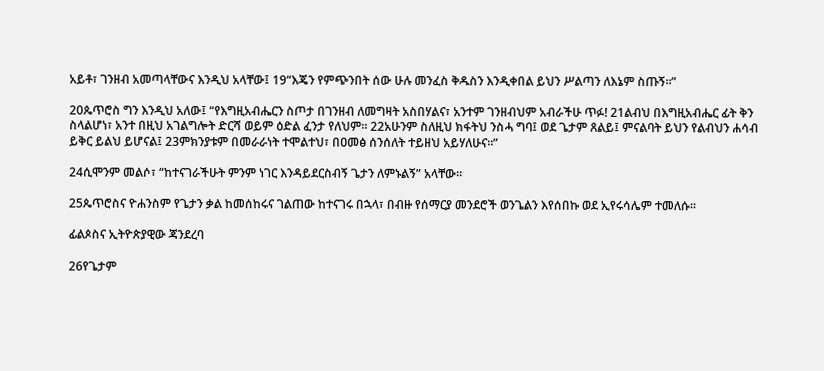አይቶ፣ ገንዘብ አመጣላቸውና እንዲህ አላቸው፤ 19“እጄን የምጭንበት ሰው ሁሉ መንፈስ ቅዱስን እንዲቀበል ይህን ሥልጣን ለእኔም ስጡኝ።”

20ጴጥሮስ ግን እንዲህ አለው፤ “የእግዚአብሔርን ስጦታ በገንዘብ ለመግዛት አስበሃልና፣ አንተም ገንዘብህም አብራችሁ ጥፉ! 21ልብህ በእግዚአብሔር ፊት ቅን ስላልሆነ፣ አንተ በዚህ አገልግሎት ድርሻ ወይም ዕድል ፈንታ የለህም። 22አሁንም ስለዚህ ክፋትህ ንስሓ ግባ፤ ወደ ጌታም ጸልይ፤ ምናልባት ይህን የልብህን ሐሳብ ይቅር ይልህ ይሆናል፤ 23ምክንያቱም በመራራነት ተሞልተህ፣ በዐመፅ ሰንሰለት ተይዘህ አይሃለሁና።”

24ሲሞንም መልሶ፣ “ከተናገራችሁት ምንም ነገር እንዳይደርስብኝ ጌታን ለምኑልኝ” አላቸው።

25ጴጥሮስና ዮሐንስም የጌታን ቃል ከመሰከሩና ገልጠው ከተናገሩ በኋላ፣ በብዙ የሰማርያ መንደሮች ወንጌልን እየሰበኩ ወደ ኢየሩሳሌም ተመለሱ።

ፊልጶስና ኢትዮጵያዊው ጃንደረባ

26የጌታም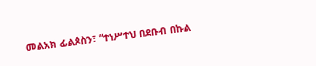መልአክ ፊልጶስን፣ “ተነሥተህ በደቡብ በኩል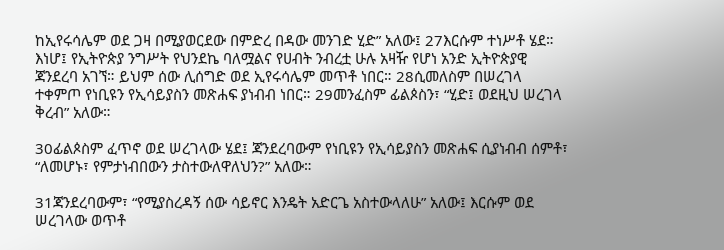ከኢየሩሳሌም ወደ ጋዛ በሚያወርደው በምድረ በዳው መንገድ ሂድ” አለው፤ 27እርሱም ተነሥቶ ሄደ። እነሆ፤ የኢትዮጵያ ንግሥት የህንደኬ ባለሟልና የሀብት ንብረቷ ሁሉ አዛዥ የሆነ አንድ ኢትዮጵያዊ ጃንደረባ አገኘ። ይህም ሰው ሊሰግድ ወደ ኢየሩሳሌም መጥቶ ነበር። 28ሲመለስም በሠረገላ ተቀምጦ የነቢዩን የኢሳይያስን መጽሐፍ ያነብብ ነበር። 29መንፈስም ፊልጶስን፣ “ሂድ፤ ወደዚህ ሠረገላ ቅረብ” አለው።

30ፊልጶስም ፈጥኖ ወደ ሠረገላው ሄደ፤ ጃንደረባውም የነቢዩን የኢሳይያስን መጽሐፍ ሲያነብብ ሰምቶ፣ “ለመሆኑ፣ የምታነብበውን ታስተውለዋለህን?” አለው።

31ጃንደረባውም፣ “የሚያስረዳኝ ሰው ሳይኖር እንዴት አድርጌ አስተውላለሁ” አለው፤ እርሱም ወደ ሠረገላው ወጥቶ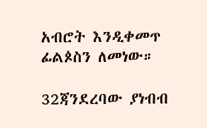አብሮት እንዲቀመጥ ፊልጶስን ለመነው።

32ጃንደረባው ያነብብ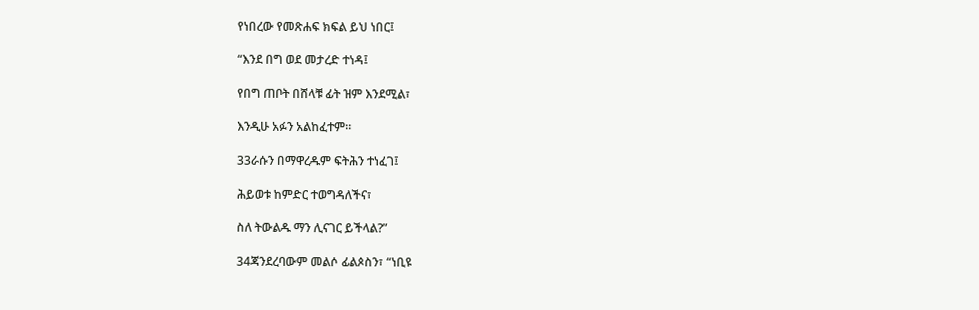የነበረው የመጽሐፍ ክፍል ይህ ነበር፤

“እንደ በግ ወደ መታረድ ተነዳ፤

የበግ ጠቦት በሸላቹ ፊት ዝም እንደሚል፣

እንዲሁ አፉን አልከፈተም።

33ራሱን በማዋረዱም ፍትሕን ተነፈገ፤

ሕይወቱ ከምድር ተወግዳለችና፣

ስለ ትውልዱ ማን ሊናገር ይችላል?”

34ጃንደረባውም መልሶ ፊልጶስን፣ “ነቢዩ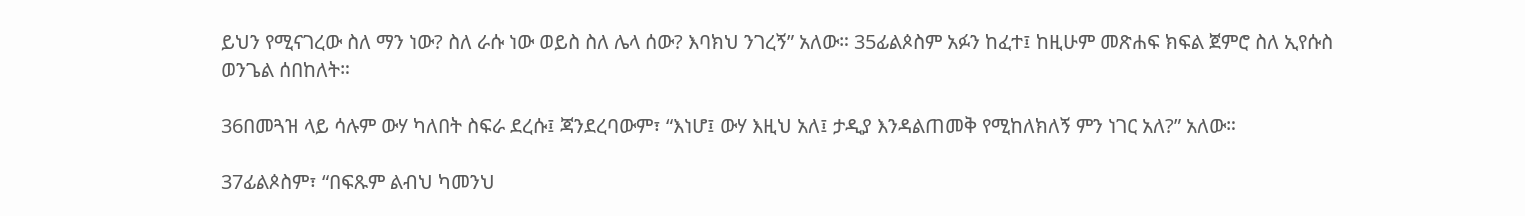ይህን የሚናገረው ስለ ማን ነው? ስለ ራሱ ነው ወይስ ስለ ሌላ ሰው? እባክህ ንገረኝ” አለው። 35ፊልጶስም አፉን ከፈተ፤ ከዚሁም መጽሐፍ ክፍል ጀምሮ ስለ ኢየሱስ ወንጌል ሰበከለት።

36በመጓዝ ላይ ሳሉም ውሃ ካለበት ስፍራ ደረሱ፤ ጃንደረባውም፣ “እነሆ፤ ውሃ እዚህ አለ፤ ታዲያ እንዳልጠመቅ የሚከለክለኝ ምን ነገር አለ?” አለው።

37ፊልጶስም፣ “በፍጹም ልብህ ካመንህ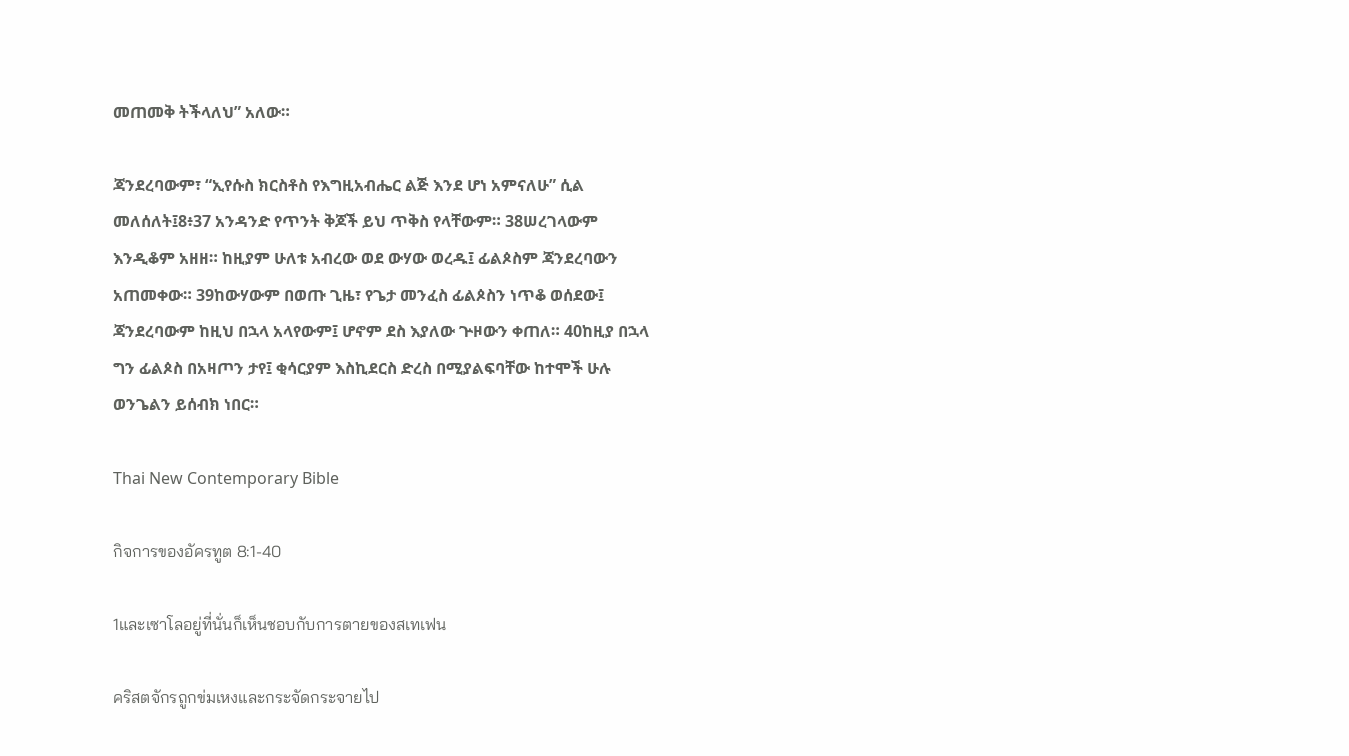መጠመቅ ትችላለህ” አለው።

ጃንደረባውም፣ “ኢየሱስ ክርስቶስ የእግዚአብሔር ልጅ እንደ ሆነ አምናለሁ” ሲል መለሰለት፤8፥37 አንዳንድ የጥንት ቅጆች ይህ ጥቅስ የላቸውም። 38ሠረገላውም እንዲቆም አዘዘ። ከዚያም ሁለቱ አብረው ወደ ውሃው ወረዱ፤ ፊልጶስም ጃንደረባውን አጠመቀው። 39ከውሃውም በወጡ ጊዜ፣ የጌታ መንፈስ ፊልጶስን ነጥቆ ወሰደው፤ ጃንደረባውም ከዚህ በኋላ አላየውም፤ ሆኖም ደስ እያለው ጕዞውን ቀጠለ። 40ከዚያ በኋላ ግን ፊልጶስ በአዛጦን ታየ፤ ቂሳርያም እስኪደርስ ድረስ በሚያልፍባቸው ከተሞች ሁሉ ወንጌልን ይሰብክ ነበር።

Thai New Contemporary Bible

กิจการของอัครทูต 8:1-40

1และเซาโลอยู่ที่นั่นก็เห็นชอบกับการตายของสเทเฟน

คริสตจักรถูกข่มเหงและกระจัดกระจายไป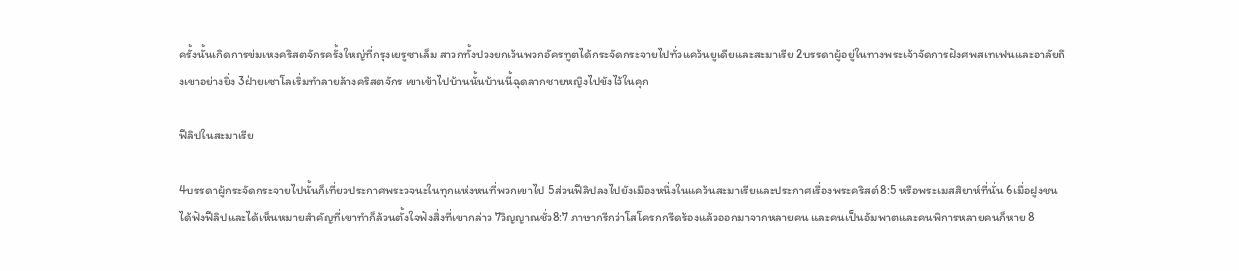ครั้งนั้นเกิดการข่มเหงคริสตจักรครั้งใหญ่ที่กรุงเยรูซาเล็ม สาวกทั้งปวงยกเว้นพวกอัครทูตได้กระจัดกระจายไปทั่วแคว้นยูเดียและสะมาเรีย 2บรรดาผู้อยู่ในทางพระเจ้าจัดการฝังศพสเทเฟนและอาลัยถึงเขาอย่างยิ่ง 3ฝ่ายเซาโลเริ่มทำลายล้างคริสตจักร เขาเข้าไปบ้านนั้นบ้านนี้ฉุดลากชายหญิงไปขังไว้ในคุก

ฟีลิปในสะมาเรีย

4บรรดาผู้กระจัดกระจายไปนั้นก็เที่ยวประกาศพระวจนะในทุกแห่งหนที่พวกเขาไป 5ส่วนฟีลิปลงไปยังเมืองหนึ่งในแคว้นสะมาเรียและประกาศเรื่องพระคริสต์8:5 หรือพระเมสสิยาห์ที่นั่น 6เมื่อฝูงชนได้ฟังฟีลิปและได้เห็นหมายสำคัญที่เขาทำก็ล้วนตั้งใจฟังสิ่งที่เขากล่าว 7วิญญาณชั่ว8:7 ภาษากรีกว่าโสโครกกรีดร้องแล้วออกมาจากหลายคน และคนเป็นอัมพาตและคนพิการหลายคนก็หาย 8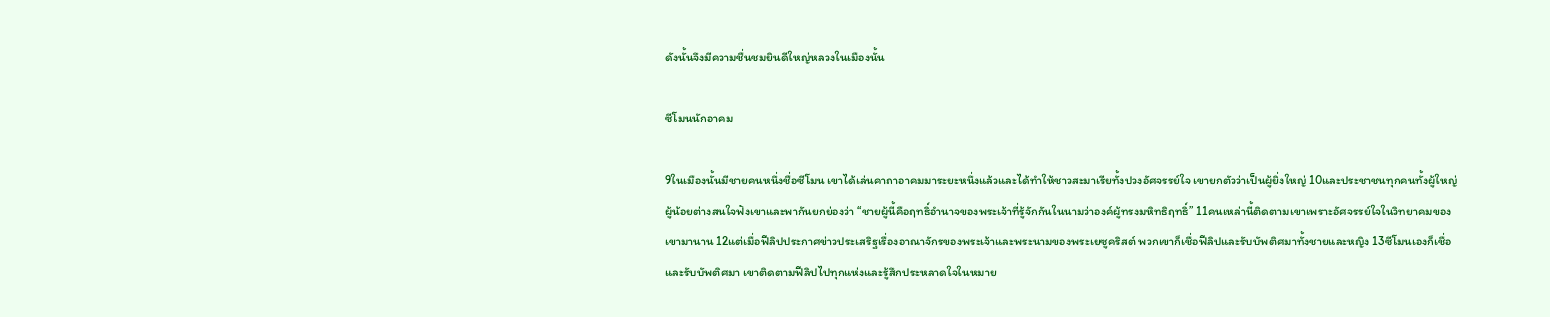ดังนั้นจึงมีความชื่นชมยินดีใหญ่หลวงในเมืองนั้น

ซีโมนนักอาคม

9ในเมืองนั้นมีชายคนหนึ่งชื่อซีโมน เขาได้เล่นคาถาอาคมมาระยะหนึ่งแล้วและได้ทำให้ชาวสะมาเรียทั้งปวงอัศจรรย์ใจ เขายกตัวว่าเป็นผู้ยิ่งใหญ่ 10และประชาชนทุกคนทั้งผู้ใหญ่ผู้น้อยต่างสนใจฟังเขาและพากันยกย่องว่า “ชายผู้นี้คือฤทธิ์อำนาจของพระเจ้าที่รู้จักกันในนามว่าองค์ผู้ทรงมหิทธิฤทธิ์” 11คนเหล่านี้ติดตามเขาเพราะอัศจรรย์ใจในวิทยาคมของเขามานาน 12แต่เมื่อฟีลิปประกาศข่าวประเสริฐเรื่องอาณาจักรของพระเจ้าและพระนามของพระเยซูคริสต์ พวกเขาก็เชื่อฟีลิปและรับบัพติศมาทั้งชายและหญิง 13ซีโมนเองก็เชื่อและรับบัพติศมา เขาติดตามฟีลิปไปทุกแห่งและรู้สึกประหลาดใจในหมาย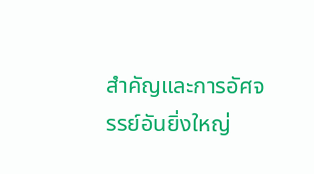สำคัญและการอัศจรรย์อันยิ่งใหญ่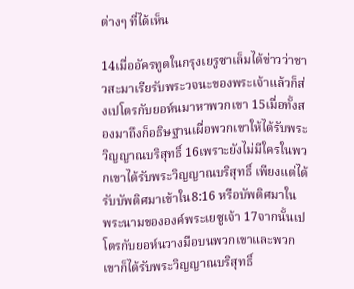ต่างๆ ที่ได้เห็น

14เมื่ออัครทูตในกรุงเยรูซาเล็มได้ข่าวว่าชาวสะมาเรียรับพระวจนะของพระเจ้าแล้วก็ส่งเปโตรกับยอห์นมาหาพวกเขา 15เมื่อทั้งสองมาถึงก็อธิษฐานเผื่อพวกเขาให้ได้รับพระวิญญาณบริสุทธิ์ 16เพราะยังไม่มีใครในพวกเขาได้รับพระวิญญาณบริสุทธิ์ เพียงแต่ได้รับบัพติศมาเข้าใน8:16 หรือบัพติศมาใน พระนามขององค์พระเยซูเจ้า 17จากนั้นเปโตรกับยอห์นวางมือบนพวกเขาและพวกเขาก็ได้รับพระวิญญาณบริสุทธิ์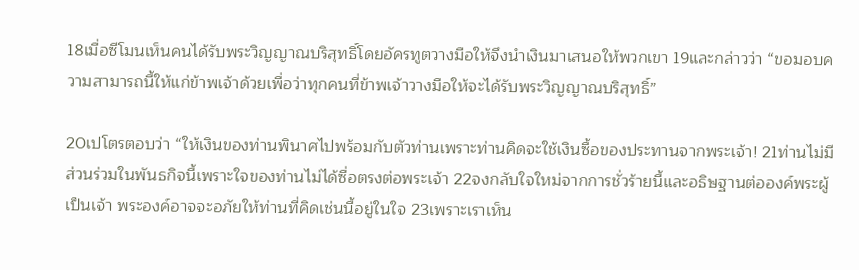18เมื่อซีโมนเห็นคนได้รับพระวิญญาณบริสุทธิ์โดยอัครทูตวางมือให้จึงนำเงินมาเสนอให้พวกเขา 19และกล่าวว่า “ขอมอบความสามารถนี้ให้แก่ข้าพเจ้าด้วยเพื่อว่าทุกคนที่ข้าพเจ้าวางมือให้จะได้รับพระวิญญาณบริสุทธิ์”

20เปโตรตอบว่า “ให้เงินของท่านพินาศไปพร้อมกับตัวท่านเพราะท่านคิดจะใช้เงินซื้อของประทานจากพระเจ้า! 21ท่านไม่มีส่วนร่วมในพันธกิจนี้เพราะใจของท่านไม่ได้ซื่อตรงต่อพระเจ้า 22จงกลับใจใหม่จากการชั่วร้ายนี้และอธิษฐานต่อองค์พระผู้เป็นเจ้า พระองค์อาจจะอภัยให้ท่านที่คิดเช่นนี้อยู่ในใจ 23เพราะเราเห็น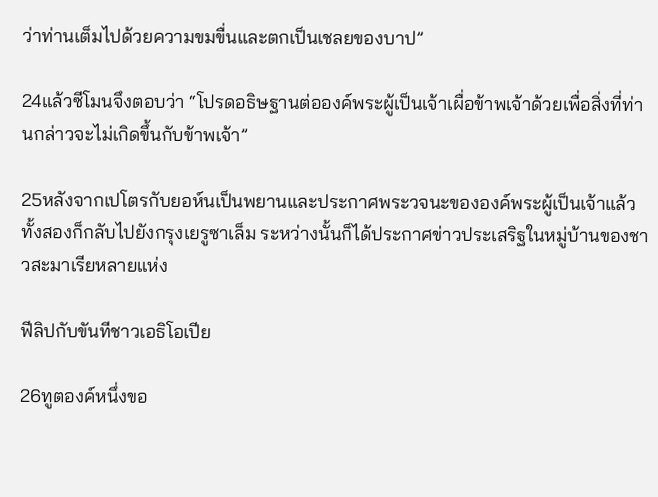ว่าท่านเต็มไปด้วยความขมขื่นและตกเป็นเชลยของบาป”

24แล้วซีโมนจึงตอบว่า “โปรดอธิษฐานต่อองค์พระผู้เป็นเจ้าเผื่อข้าพเจ้าด้วยเพื่อสิ่งที่ท่านกล่าวจะไม่เกิดขึ้นกับข้าพเจ้า”

25หลังจากเปโตรกับยอห์นเป็นพยานและประกาศพระวจนะขององค์พระผู้เป็นเจ้าแล้วทั้งสองก็กลับไปยังกรุงเยรูซาเล็ม ระหว่างนั้นก็ได้ประกาศข่าวประเสริฐในหมู่บ้านของชาวสะมาเรียหลายแห่ง

ฟีลิปกับขันทีชาวเอธิโอเปีย

26ทูตองค์หนึ่งขอ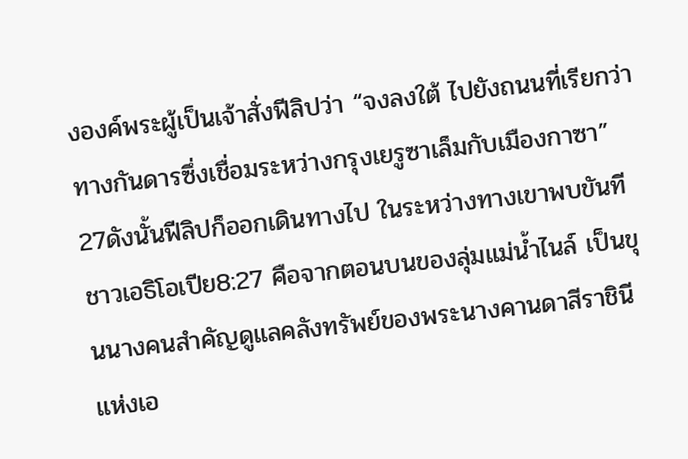งองค์พระผู้เป็นเจ้าสั่งฟีลิปว่า “จงลงใต้ ไปยังถนนที่เรียกว่าทางกันดารซึ่งเชื่อมระหว่างกรุงเยรูซาเล็มกับเมืองกาซา” 27ดังนั้นฟีลิปก็ออกเดินทางไป ในระหว่างทางเขาพบขันทีชาวเอธิโอเปีย8:27 คือจากตอนบนของลุ่มแม่น้ำไนล์ เป็นขุนนางคนสำคัญดูแลคลังทรัพย์ของพระนางคานดาสีราชินีแห่งเอ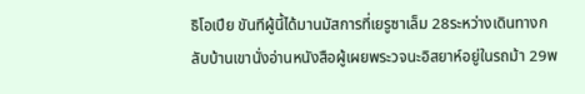ธิโอเปีย ขันทีผู้นี้ได้มานมัสการที่เยรูซาเล็ม 28ระหว่างเดินทางกลับบ้านเขานั่งอ่านหนังสือผู้เผยพระวจนะอิสยาห์อยู่ในรถม้า 29พ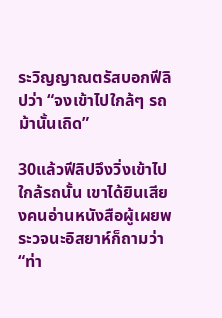ระวิญญาณตรัสบอกฟีลิปว่า “จงเข้าไปใกล้ๆ รถม้านั้นเถิด”

30แล้วฟีลิปจึงวิ่งเข้าไปใกล้รถนั้น เขาได้ยินเสียงคนอ่านหนังสือผู้เผยพระวจนะอิสยาห์ก็ถามว่า “ท่า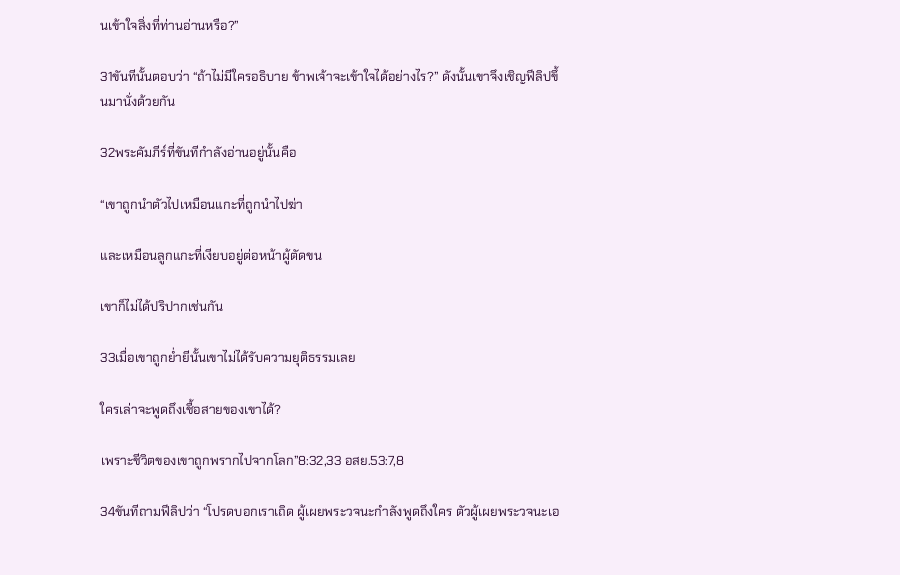นเข้าใจสิ่งที่ท่านอ่านหรือ?”

31ขันทีนั้นตอบว่า “ถ้าไม่มีใครอธิบาย ข้าพเจ้าจะเข้าใจได้อย่างไร?” ดังนั้นเขาจึงเชิญฟีลิปขึ้นมานั่งด้วยกัน

32พระคัมภีร์ที่ขันทีกำลังอ่านอยู่นั้นคือ

“เขาถูกนำตัวไปเหมือนแกะที่ถูกนำไปฆ่า

และเหมือนลูกแกะที่เงียบอยู่ต่อหน้าผู้ตัดขน

เขาก็ไม่ได้ปริปากเช่นกัน

33เมื่อเขาถูกย่ำยีนั้นเขาไม่ได้รับความยุติธรรมเลย

ใครเล่าจะพูดถึงเชื้อสายของเขาได้?

เพราะชีวิตของเขาถูกพรากไปจากโลก”8:32,33 อสย.53:7,8

34ขันทีถามฟีลิปว่า “โปรดบอกเราเถิด ผู้เผยพระวจนะกำลังพูดถึงใคร ตัวผู้เผยพระวจนะเอ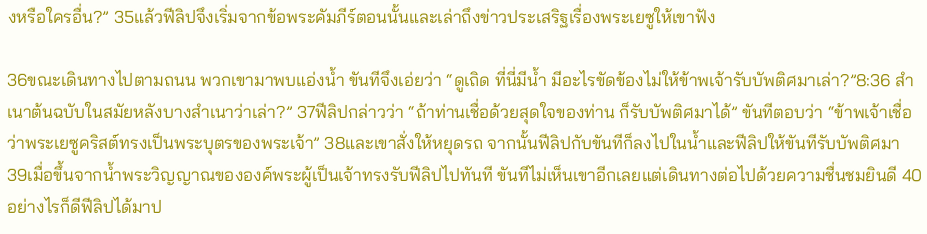งหรือใครอื่น?” 35แล้วฟีลิปจึงเริ่มจากข้อพระคัมภีร์ตอนนั้นและเล่าถึงข่าวประเสริฐเรื่องพระเยซูให้เขาฟัง

36ขณะเดินทางไปตามถนน พวกเขามาพบแอ่งน้ำ ขันทีจึงเอ่ยว่า “ดูเถิด ที่นี่มีน้ำ มีอะไรขัดข้องไม่ให้ข้าพเจ้ารับบัพติศมาเล่า?”8:36 สำเนาต้นฉบับในสมัยหลังบางสำเนาว่าเล่า?” 37ฟีลิปกล่าวว่า “ถ้าท่านเชื่อด้วยสุดใจของท่าน ก็รับบัพติศมาได้” ขันทีตอบว่า “ข้าพเจ้าเชื่อว่าพระเยซูคริสต์ทรงเป็นพระบุตรของพระเจ้า” 38และเขาสั่งให้หยุดรถ จากนั้นฟีลิปกับขันทีก็ลงไปในน้ำและฟีลิปให้ขันทีรับบัพติศมา 39เมื่อขึ้นจากน้ำพระวิญญาณขององค์พระผู้เป็นเจ้าทรงรับฟีลิปไปทันที ขันทีไม่เห็นเขาอีกเลยแต่เดินทางต่อไปด้วยความชื่นชมยินดี 40อย่างไรก็ดีฟีลิปได้มาป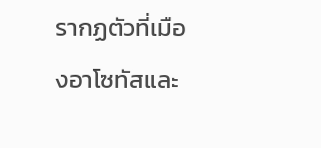รากฏตัวที่เมืองอาโซทัสและ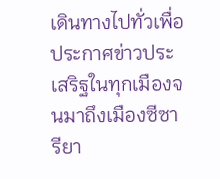เดินทางไปทั่วเพื่อประกาศข่าวประเสริฐในทุกเมืองจนมาถึงเมืองซีซารียา